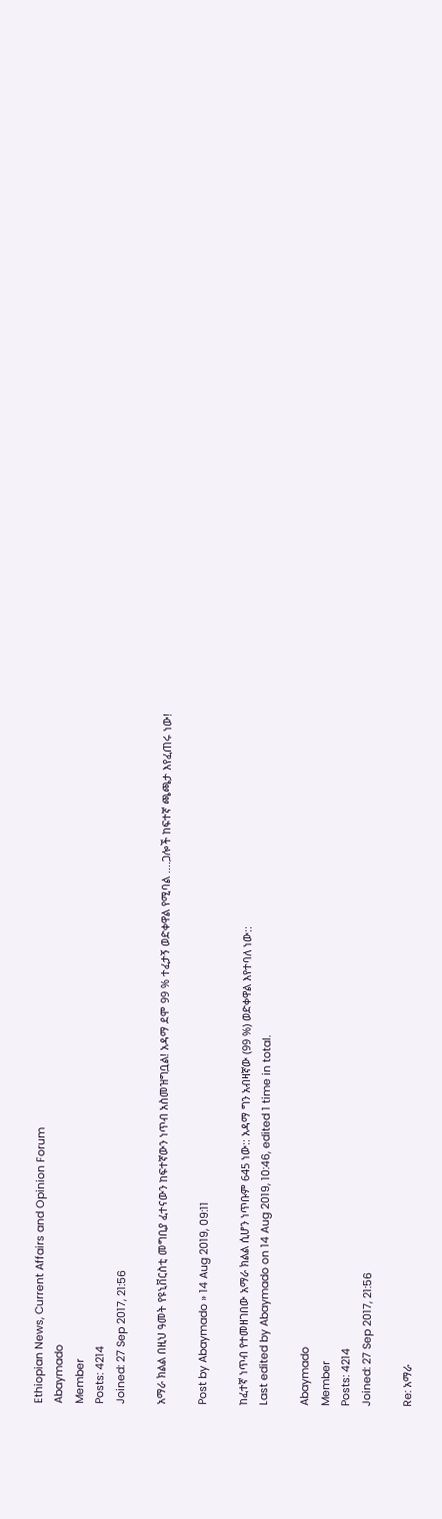Ethiopian News, Current Affairs and Opinion Forum
Abaymado
Member
Posts: 4214
Joined: 27 Sep 2017, 21:56

አማራ ክልል በዚህ ዓመት የዩኒቨርስቲ መግቢያ ፈተናውን ከፍተኛውን ነጥብ አስመዝግቧል! አዳማ ደሞ 99 % ተፈታኝ ወድቀዋል የሚባል ....ጋሎች ከፍተኛ ጫጫታ እየፈጠሩ ነው!

Post by Abaymado » 14 Aug 2019, 09:11

ከፈተኛ ነጥብ የተመዘገበው አማራ ክልል ሲሆን ነጥቡም 645 ነው:: አዳማ ግን አብዛኛው (99 %) ወድቀዋል እየተባለ ነው::
Last edited by Abaymado on 14 Aug 2019, 10:46, edited 1 time in total.

Abaymado
Member
Posts: 4214
Joined: 27 Sep 2017, 21:56

Re: አማራ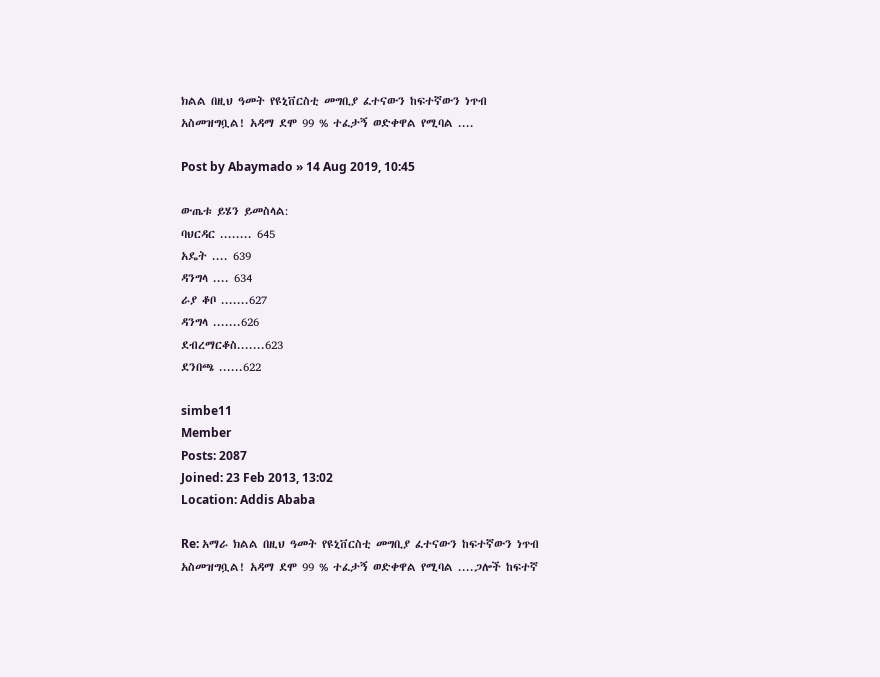ክልል በዚህ ዓመት የዩኒቨርስቲ መግቢያ ፈተናውን ከፍተኛውን ነጥብ አስመዝግቧል! አዳማ ደሞ 99 % ተፈታኝ ወድቀዋል የሚባል ....

Post by Abaymado » 14 Aug 2019, 10:45

ውጤቱ ይሄን ይመስላል:
ባህርዳር ........ 645
አዴት .... 639
ዳንግላ .... 634
ራያ ቆቦ .......627
ዳንግላ .......626
ደብረማርቆስ.......623
ደንበጫ ......622

simbe11
Member
Posts: 2087
Joined: 23 Feb 2013, 13:02
Location: Addis Ababa

Re: አማራ ክልል በዚህ ዓመት የዩኒቨርስቲ መግቢያ ፈተናውን ከፍተኛውን ነጥብ አስመዝግቧል! አዳማ ደሞ 99 % ተፈታኝ ወድቀዋል የሚባል ....ጋሎች ከፍተኛ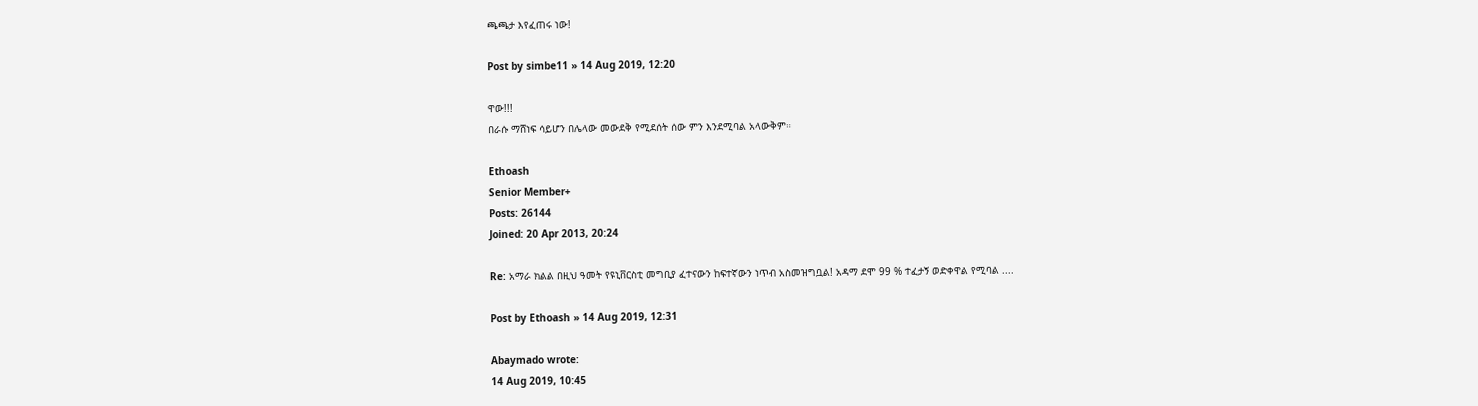ጫጫታ እየፈጠሩ ነው!

Post by simbe11 » 14 Aug 2019, 12:20

ዋው!!!
በራሱ ማሸነፍ ሳይሆን በሌላው መውደቅ የሚደሰት ሰው ምን እንደሚባል አላውቅም።

Ethoash
Senior Member+
Posts: 26144
Joined: 20 Apr 2013, 20:24

Re: አማራ ክልል በዚህ ዓመት የዩኒቨርስቲ መግቢያ ፈተናውን ከፍተኛውን ነጥብ አስመዝግቧል! አዳማ ደሞ 99 % ተፈታኝ ወድቀዋል የሚባል ....

Post by Ethoash » 14 Aug 2019, 12:31

Abaymado wrote:
14 Aug 2019, 10:45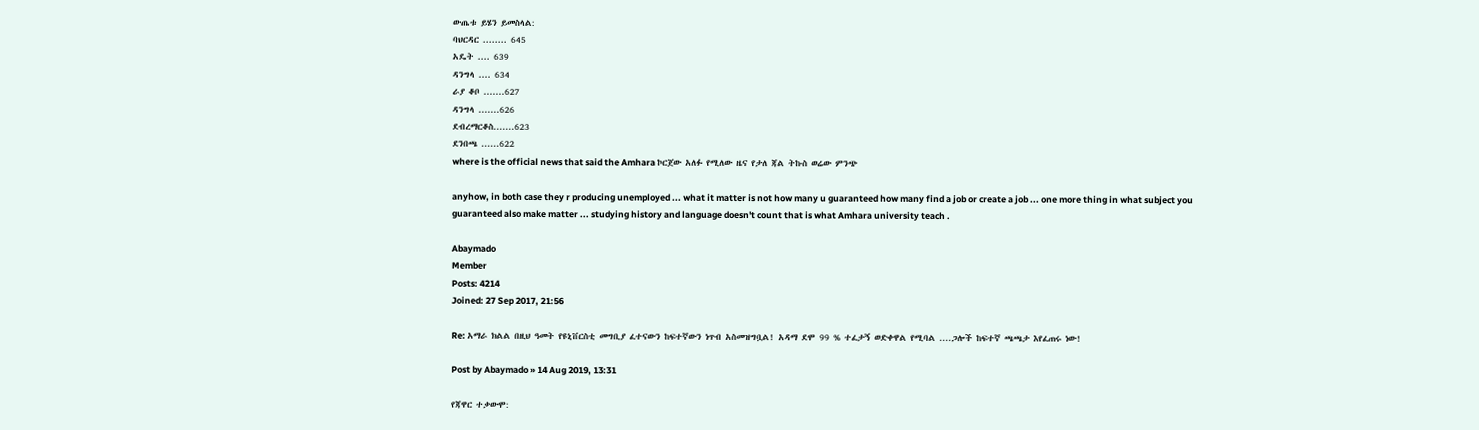ውጤቱ ይሄን ይመስላል:
ባህርዳር ........ 645
አዴት .... 639
ዳንግላ .... 634
ራያ ቆቦ .......627
ዳንግላ .......626
ደብረማርቆስ.......623
ደንበጫ ......622
where is the official news that said the Amhara ኮርጀው አለፉ የሚለው ዜና የታለ ጃል ትኩስ ወሬው ምንጭ

anyhow, in both case they r producing unemployed ... what it matter is not how many u guaranteed how many find a job or create a job ... one more thing in what subject you guaranteed also make matter ... studying history and language doesn't count that is what Amhara university teach .

Abaymado
Member
Posts: 4214
Joined: 27 Sep 2017, 21:56

Re: አማራ ክልል በዚህ ዓመት የዩኒቨርስቲ መግቢያ ፈተናውን ከፍተኛውን ነጥብ አስመዝግቧል! አዳማ ደሞ 99 % ተፈታኝ ወድቀዋል የሚባል ....ጋሎች ከፍተኛ ጫጫታ እየፈጠሩ ነው!

Post by Abaymado » 14 Aug 2019, 13:31

የጃዋር ተቃውሞ: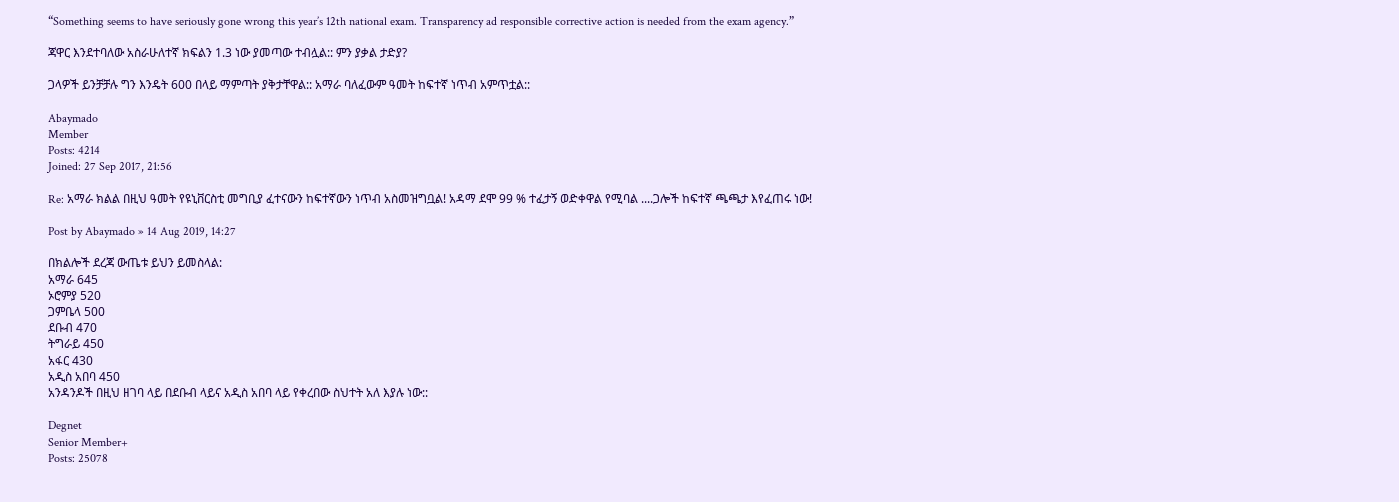“Something seems to have seriously gone wrong this year’s 12th national exam. Transparency ad responsible corrective action is needed from the exam agency.”

ጃዋር እንደተባለው አስራሁለተኛ ክፍልን 1.3 ነው ያመጣው ተብሏል:: ምን ያቃል ታድያ?

ጋላዎች ይንቻቻሉ ግን እንዴት 600 በላይ ማምጣት ያቅታቸዋል:: አማራ ባለፈውም ዓመት ከፍተኛ ነጥብ አምጥቷል::

Abaymado
Member
Posts: 4214
Joined: 27 Sep 2017, 21:56

Re: አማራ ክልል በዚህ ዓመት የዩኒቨርስቲ መግቢያ ፈተናውን ከፍተኛውን ነጥብ አስመዝግቧል! አዳማ ደሞ 99 % ተፈታኝ ወድቀዋል የሚባል ....ጋሎች ከፍተኛ ጫጫታ እየፈጠሩ ነው!

Post by Abaymado » 14 Aug 2019, 14:27

በክልሎች ደረጃ ውጤቱ ይህን ይመስላል:
አማራ 645
ኦሮምያ 520
ጋምቤላ 500
ደቡብ 470
ትግራይ 450
አፋር 430
አዲስ አበባ 450
አንዳንዶች በዚህ ዘገባ ላይ በደቡብ ላይና አዲስ አበባ ላይ የቀረበው ስህተት አለ እያሉ ነው::

Degnet
Senior Member+
Posts: 25078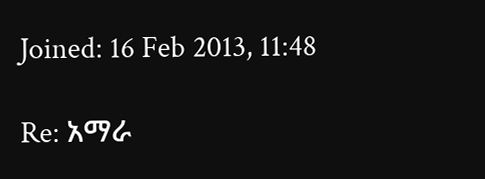Joined: 16 Feb 2013, 11:48

Re: አማራ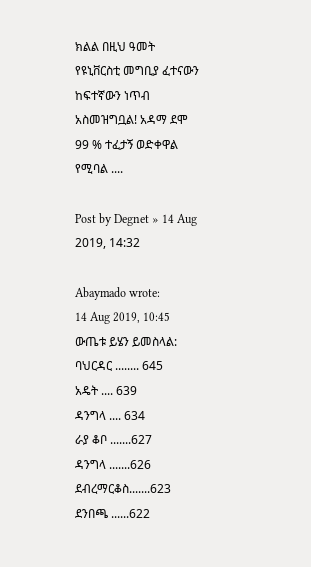ክልል በዚህ ዓመት የዩኒቨርስቲ መግቢያ ፈተናውን ከፍተኛውን ነጥብ አስመዝግቧል! አዳማ ደሞ 99 % ተፈታኝ ወድቀዋል የሚባል ....

Post by Degnet » 14 Aug 2019, 14:32

Abaymado wrote:
14 Aug 2019, 10:45
ውጤቱ ይሄን ይመስላል:
ባህርዳር ........ 645
አዴት .... 639
ዳንግላ .... 634
ራያ ቆቦ .......627
ዳንግላ .......626
ደብረማርቆስ.......623
ደንበጫ ......622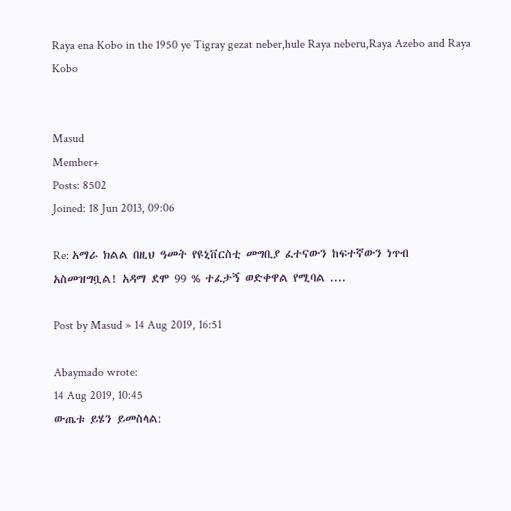Raya ena Kobo in the 1950 ye Tigray gezat neber,hule Raya neberu,Raya Azebo and Raya Kobo


Masud
Member+
Posts: 8502
Joined: 18 Jun 2013, 09:06

Re: አማራ ክልል በዚህ ዓመት የዩኒቨርስቲ መግቢያ ፈተናውን ከፍተኛውን ነጥብ አስመዝግቧል! አዳማ ደሞ 99 % ተፈታኝ ወድቀዋል የሚባል ....

Post by Masud » 14 Aug 2019, 16:51

Abaymado wrote:
14 Aug 2019, 10:45
ውጤቱ ይሄን ይመስላል: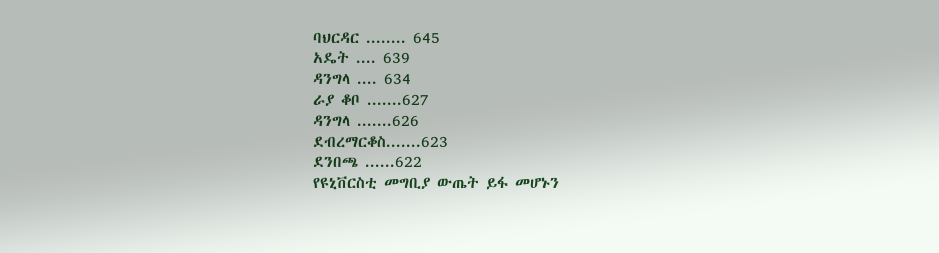ባህርዳር ........ 645
አዴት .... 639
ዳንግላ .... 634
ራያ ቆቦ .......627
ዳንግላ .......626
ደብረማርቆስ.......623
ደንበጫ ......622
የዩኒቨርስቲ መግቢያ ውጤት ይፋ መሆኑን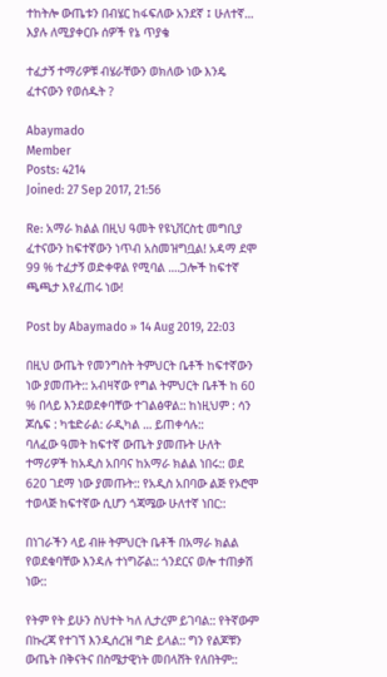ተከትሎ ውጤቱን በብሄር ከፋፍለው አንደኛ ፤ ሁለተኛ... እያሉ ለሚያቀርቡ ሰዎች የኔ ጥያቄ

ተፈታኝ ተማሪዎቹ ብሄራቸውን ወክለው ነው እንዴ ፈተናውን የወሰዱት ?

Abaymado
Member
Posts: 4214
Joined: 27 Sep 2017, 21:56

Re: አማራ ክልል በዚህ ዓመት የዩኒቨርስቲ መግቢያ ፈተናውን ከፍተኛውን ነጥብ አስመዝግቧል! አዳማ ደሞ 99 % ተፈታኝ ወድቀዋል የሚባል ....ጋሎች ከፍተኛ ጫጫታ እየፈጠሩ ነው!

Post by Abaymado » 14 Aug 2019, 22:03

በዚህ ውጤት የመንግስት ትምህርት ቤቶች ከፍተኛውን ነው ያመጡት:: አብዛኛው የግል ትምህርት ቤቶች ከ 60 % በላይ እንደወደቀባቸው ተገልፅዋል:: ከነዚህም : ሳን ጆሴፍ : ካቴድራል: ራዲካል ... ይጠቀሳሉ::
ባለፈው ዓመት ከፍተኛ ውጤት ያመጡት ሁለት ተማሪዎች ከአዲስ አበባና ከአማራ ክልል ነበሩ:: ወደ 620 ገደማ ነው ያመጡት:: የአዲስ አበባው ልጅ የኦሮሞ ተወላጅ ከፍተኛው ሲሆን ጎጃሜው ሁለተኛ ነበር::

በነገራችን ላይ ብዙ ትምህርት ቤቶች በአማራ ክልል የወደቁባቸው እንዳሉ ተነግሯል:: ጎንደርና ወሎ ተጠቃሽ ነው::

የትም የት ይሁን ስህተት ካለ ሊታረም ይገባል:: የትኛውም በኩረጃ የተገኘ እንዲሰረዝ ግድ ይላል:: ግን የልጆቹን ውጤት በቅናትና በስሜታዊነት መበላሸት የለበትም::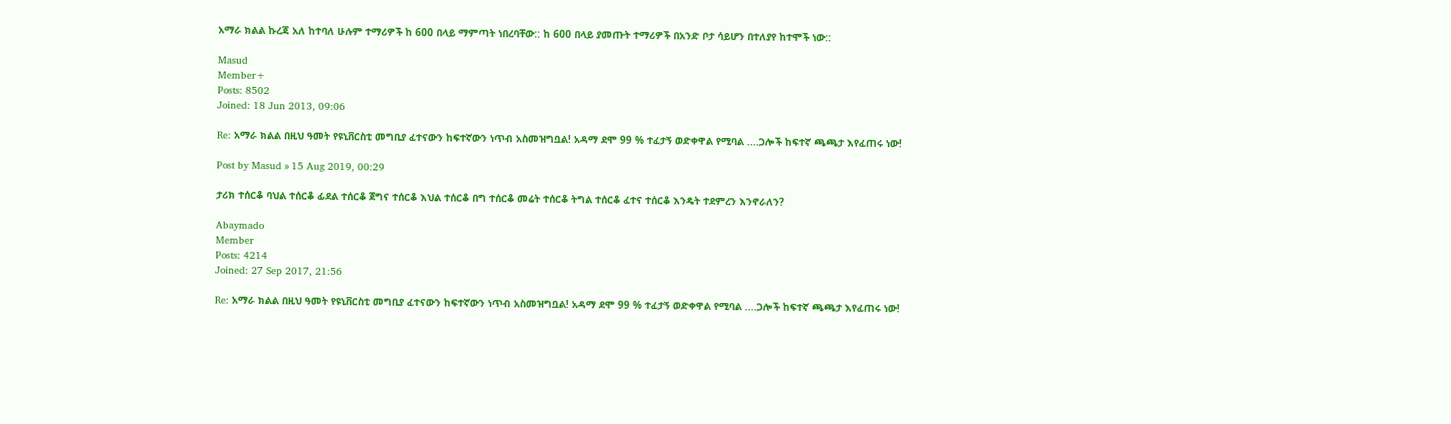አማራ ክልል ኩረጃ አለ ከተባለ ሁሉም ተማሪዎች ከ 600 በላይ ማምጣት ነበረባቸው:: ከ 600 በላይ ያመጡት ተማሪዎች በአንድ ቦታ ሳይሆን በተለያየ ከተሞች ነው::

Masud
Member+
Posts: 8502
Joined: 18 Jun 2013, 09:06

Re: አማራ ክልል በዚህ ዓመት የዩኒቨርስቲ መግቢያ ፈተናውን ከፍተኛውን ነጥብ አስመዝግቧል! አዳማ ደሞ 99 % ተፈታኝ ወድቀዋል የሚባል ....ጋሎች ከፍተኛ ጫጫታ እየፈጠሩ ነው!

Post by Masud » 15 Aug 2019, 00:29

ታሪክ ተሰርቆ ባህል ተሰርቆ ፊደል ተሰርቆ ጀግና ተሰርቆ እህል ተሰርቆ በግ ተሰርቆ መሬት ተሰርቆ ትግል ተሰርቆ ፈተና ተሰርቆ እንዴት ተደምረን እንኖራለን?

Abaymado
Member
Posts: 4214
Joined: 27 Sep 2017, 21:56

Re: አማራ ክልል በዚህ ዓመት የዩኒቨርስቲ መግቢያ ፈተናውን ከፍተኛውን ነጥብ አስመዝግቧል! አዳማ ደሞ 99 % ተፈታኝ ወድቀዋል የሚባል ....ጋሎች ከፍተኛ ጫጫታ እየፈጠሩ ነው!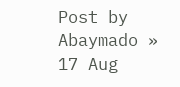Post by Abaymado » 17 Aug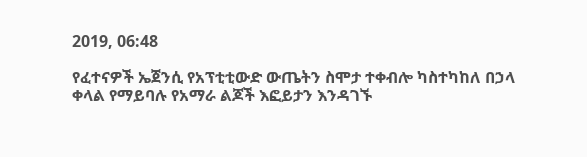2019, 06:48

የፈተናዎች ኤጀንሲ የአፕቲቲውድ ውጤትን ስሞታ ተቀብሎ ካስተካከለ በኃላ ቀላል የማይባሉ የአማራ ልጆች እፎይታን እንዳገኙ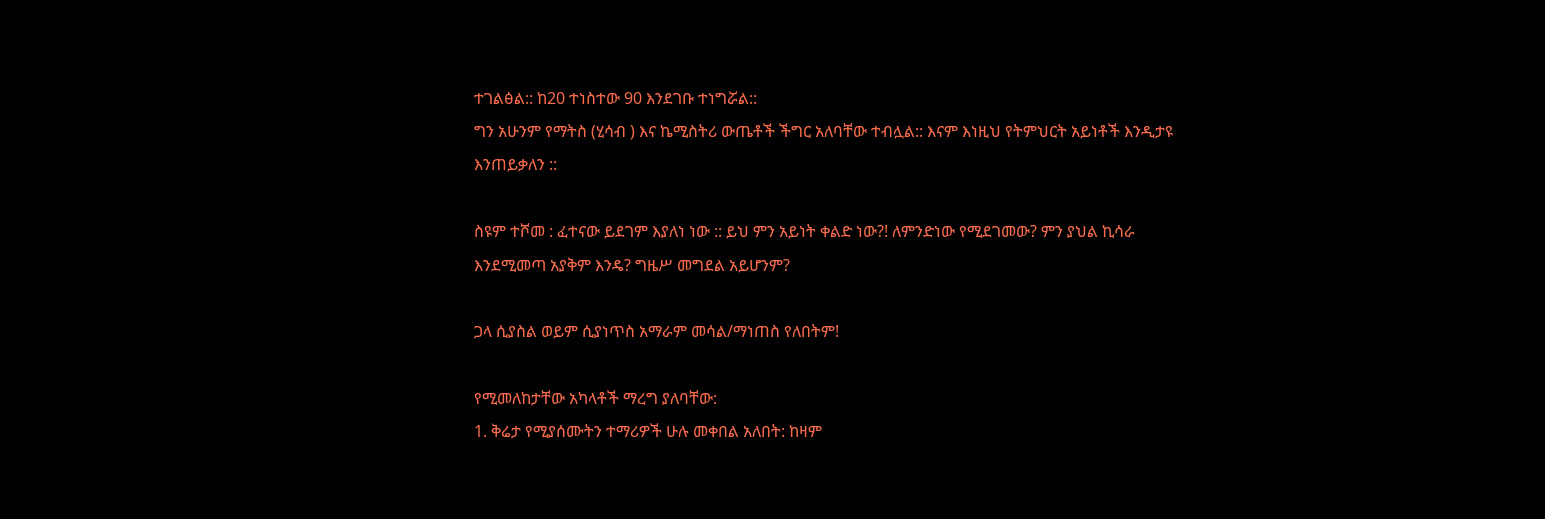ተገልፅል:: ከ20 ተነስተው 90 እንደገቡ ተነግሯል::
ግን አሁንም የማትስ (ሂሳብ ) እና ኬሚስትሪ ውጤቶች ችግር አለባቸው ተብሏል:: እናም እነዚህ የትምህርት አይነቶች እንዲታዩ እንጠይቃለን ::

ስዩም ተሾመ : ፈተናው ይደገም እያለነ ነው :: ይህ ምን አይነት ቀልድ ነው?! ለምንድነው የሚደገመው? ምን ያህል ኪሳራ እንደሚመጣ አያቅም እንዴ? ግዜሥ መግደል አይሆንም?

ጋላ ሲያስል ወይም ሲያነጥስ አማራም መሳል/ማነጠስ የለበትም!

የሚመለከታቸው አካላቶች ማረግ ያለባቸው:
1. ቅሬታ የሚያሰሙትን ተማሪዎች ሁሉ መቀበል አለበት: ከዛም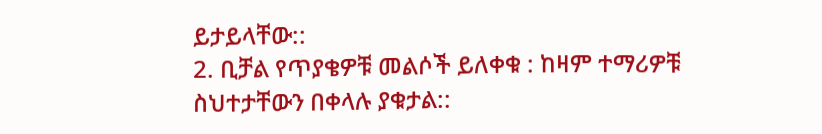ይታይላቸው::
2. ቢቻል የጥያቄዎቹ መልሶች ይለቀቁ : ከዛም ተማሪዎቹ ስህተታቸውን በቀላሉ ያቁታል::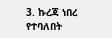3. ኩረጃ ነበረ የተባለበት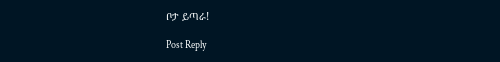ቦታ ይጣራ!

Post Reply